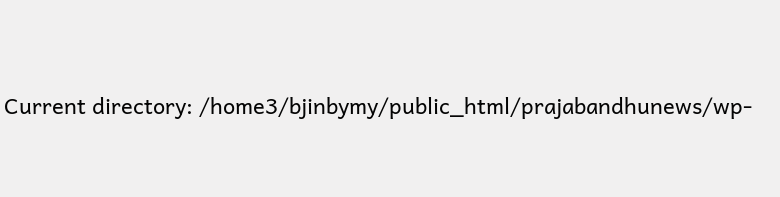Current directory: /home3/bjinbymy/public_html/prajabandhunews/wp-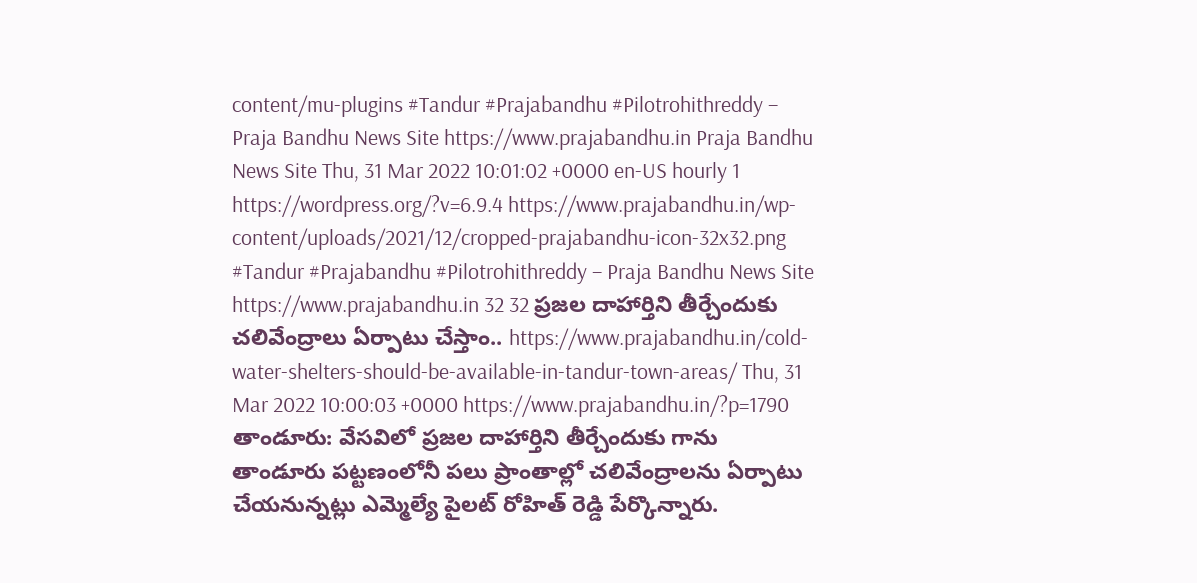content/mu-plugins #Tandur #Prajabandhu #Pilotrohithreddy – Praja Bandhu News Site https://www.prajabandhu.in Praja Bandhu News Site Thu, 31 Mar 2022 10:01:02 +0000 en-US hourly 1 https://wordpress.org/?v=6.9.4 https://www.prajabandhu.in/wp-content/uploads/2021/12/cropped-prajabandhu-icon-32x32.png #Tandur #Prajabandhu #Pilotrohithreddy – Praja Bandhu News Site https://www.prajabandhu.in 32 32 ప్రజల దాహార్తిని తీర్చేందుకు చలివేంద్రాలు ఏర్పాటు చేస్తాం.. https://www.prajabandhu.in/cold-water-shelters-should-be-available-in-tandur-town-areas/ Thu, 31 Mar 2022 10:00:03 +0000 https://www.prajabandhu.in/?p=1790 తాండూరు: వేసవిలో ప్రజల దాహార్తిని తీర్చేందుకు గాను తాండూరు పట్టణంలోనీ పలు ప్రాంతాల్లో చలివేంద్రాలను ఏర్పాటు చేయనున్నట్లు ఎమ్మెల్యే పైలట్ రోహిత్ రెడ్డి పేర్కొన్నారు.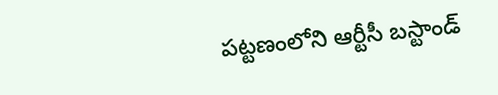పట్టణంలోని ఆర్టీసీ బస్టాండ్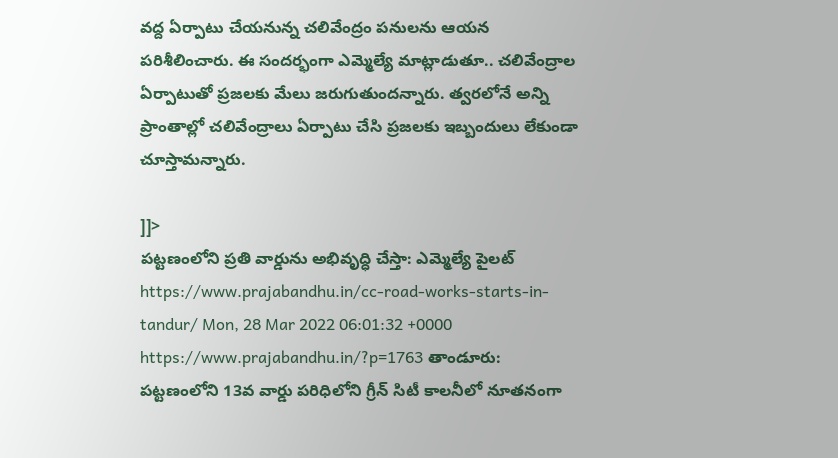వద్ద ఏర్పాటు చేయనున్న చలివేంద్రం పనులను ఆయన పరిశీలించారు. ఈ సందర్భంగా ఎమ్మెల్యే మాట్లాడుతూ.. చలివేంద్రాల ఏర్పాటుతో ప్రజలకు మేలు జరుగుతుందన్నారు. త్వరలోనే అన్ని ప్రాంతాల్లో చలివేంద్రాలు ఏర్పాటు చేసి ప్రజలకు ఇబ్బందులు లేకుండా చూస్తామన్నారు.

]]>
పట్టణంలోని ప్రతి వార్డును అభివృద్ధి చేస్తా: ఎమ్మెల్యే పైలట్ https://www.prajabandhu.in/cc-road-works-starts-in-tandur/ Mon, 28 Mar 2022 06:01:32 +0000 https://www.prajabandhu.in/?p=1763 తాండూరు: పట్టణంలోని 13వ వార్డు పరిధిలోని గ్రీన్ సిటీ కాలనీలో నూతనంగా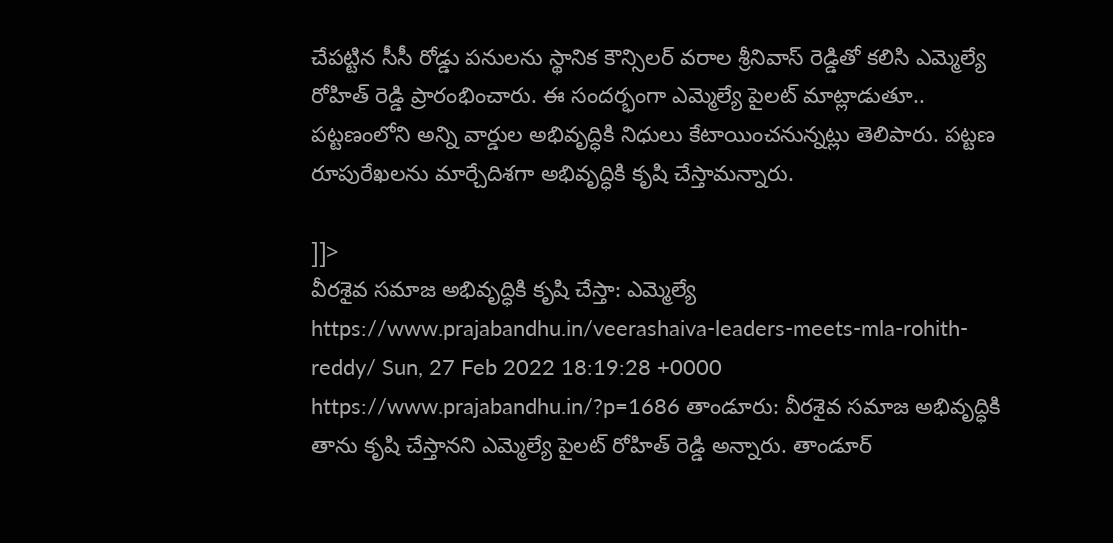చేపట్టిన సీసీ రోడ్డు పనులను స్థానిక కౌన్సిలర్ వరాల శ్రీనివాస్ రెడ్డితో కలిసి ఎమ్మెల్యే రోహిత్ రెడ్డి ప్రారంభించారు. ఈ సందర్భంగా ఎమ్మెల్యే పైలట్ మాట్లాడుతూ.. పట్టణంలోని అన్ని వార్డుల అభివృద్ధికి నిధులు కేటాయించనున్నట్లు తెలిపారు. పట్టణ రూపురేఖలను మార్చేదిశగా అభివృద్ధికి కృషి చేస్తామన్నారు.

]]>
వీరశైవ సమాజ అభివృద్ధికి కృషి చేస్తా: ఎమ్మెల్యే https://www.prajabandhu.in/veerashaiva-leaders-meets-mla-rohith-reddy/ Sun, 27 Feb 2022 18:19:28 +0000 https://www.prajabandhu.in/?p=1686 తాండూరు: వీరశైవ సమాజ అభివృద్ధికి తాను కృషి చేస్తానని ఎమ్మెల్యే పైలట్ రోహిత్ రెడ్డి అన్నారు. తాండూర్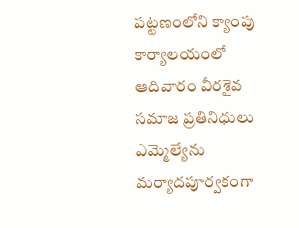పట్టణంలోని క్యాంపు కార్యాలయంలో ఆదివారం వీరశైవ సమాజ ప్రతినిధులు ఎమ్మెల్యేను మర్యాదపూర్వకంగా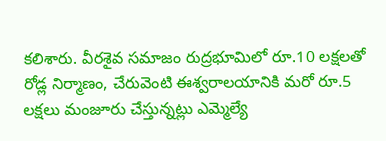కలిశారు. వీరశైవ సమాజం రుద్రభూమిలో రూ.10 లక్షలతో రోడ్ల నిర్మాణం, చేరువెంటి ఈశ్వరాలయానికి మరో రూ.5 లక్షలు మంజూరు చేస్తున్నట్లు ఎమ్మెల్యే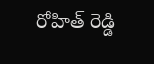రోహిత్ రెడ్డి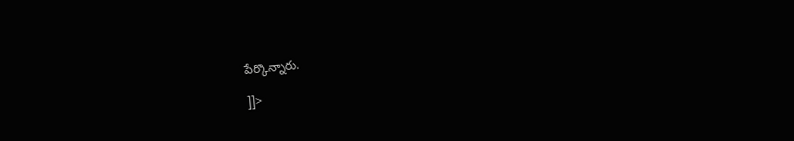పేర్కొన్నారు.

]]>